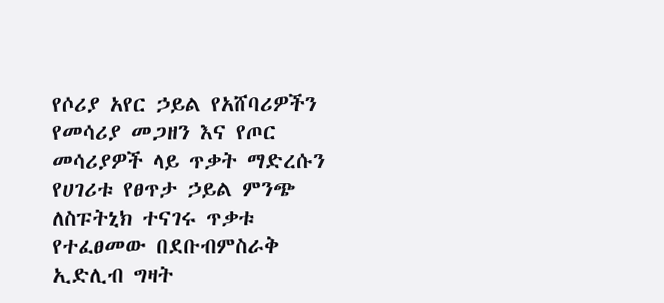የሶሪያ አየር ኃይል የአሸባሪዎችን የመሳሪያ መጋዘን እና የጦር መሳሪያዎች ላይ ጥቃት ማድረሱን የሀገሪቱ የፀጥታ ኃይል ምንጭ ለስፑትኒክ ተናገሩ ጥቃቱ የተፈፀመው በደቡብምስራቅ ኢድሊብ ግዛት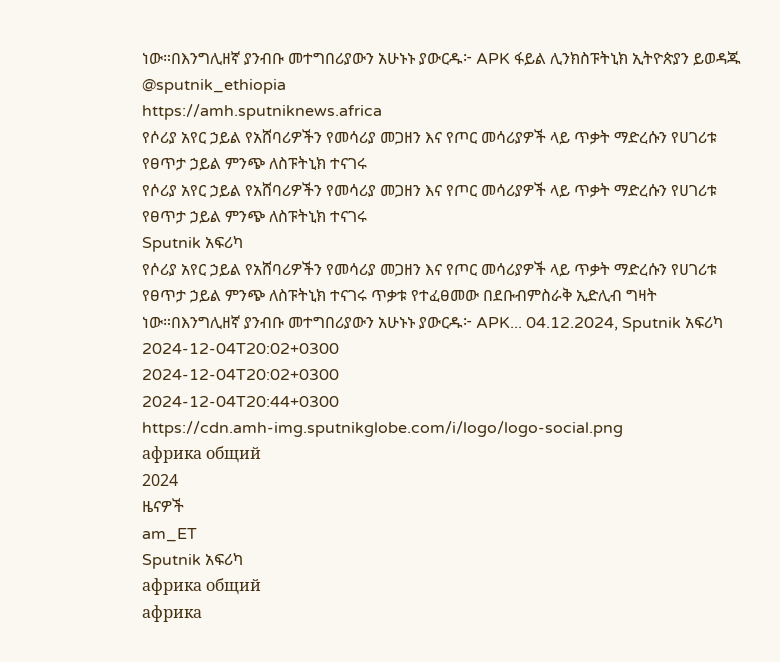ነው።በእንግሊዘኛ ያንብቡ መተግበሪያውን አሁኑኑ ያውርዱ፦ APK ፋይል ሊንክስፑትኒክ ኢትዮጵያን ይወዳጁ @sputnik_ethiopia
https://amh.sputniknews.africa
የሶሪያ አየር ኃይል የአሸባሪዎችን የመሳሪያ መጋዘን እና የጦር መሳሪያዎች ላይ ጥቃት ማድረሱን የሀገሪቱ የፀጥታ ኃይል ምንጭ ለስፑትኒክ ተናገሩ
የሶሪያ አየር ኃይል የአሸባሪዎችን የመሳሪያ መጋዘን እና የጦር መሳሪያዎች ላይ ጥቃት ማድረሱን የሀገሪቱ የፀጥታ ኃይል ምንጭ ለስፑትኒክ ተናገሩ
Sputnik አፍሪካ
የሶሪያ አየር ኃይል የአሸባሪዎችን የመሳሪያ መጋዘን እና የጦር መሳሪያዎች ላይ ጥቃት ማድረሱን የሀገሪቱ የፀጥታ ኃይል ምንጭ ለስፑትኒክ ተናገሩ ጥቃቱ የተፈፀመው በደቡብምስራቅ ኢድሊብ ግዛት ነው።በእንግሊዘኛ ያንብቡ መተግበሪያውን አሁኑኑ ያውርዱ፦ APK... 04.12.2024, Sputnik አፍሪካ
2024-12-04T20:02+0300
2024-12-04T20:02+0300
2024-12-04T20:44+0300
https://cdn.amh-img.sputnikglobe.com/i/logo/logo-social.png
африка общий
2024
ዜናዎች
am_ET
Sputnik አፍሪካ
африка общий
африка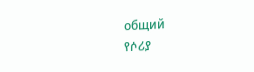общий
የሶሪያ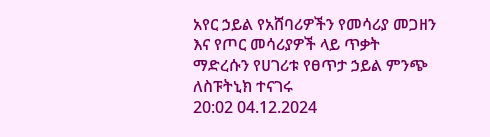አየር ኃይል የአሸባሪዎችን የመሳሪያ መጋዘን እና የጦር መሳሪያዎች ላይ ጥቃት ማድረሱን የሀገሪቱ የፀጥታ ኃይል ምንጭ ለስፑትኒክ ተናገሩ
20:02 04.12.2024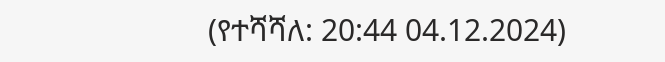(የተሻሻለ: 20:44 04.12.2024)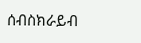ሰብስክራይብ